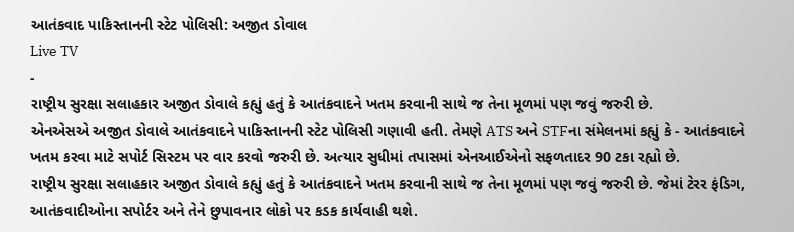આતંકવાદ પાકિસ્તાનની સ્ટેટ પોલિસી: અજીત ડોવાલ
Live TV
-
રાષ્ટ્રીય સુરક્ષા સલાહકાર અજીત ડોવાલે કહ્યું હતું કે આતંકવાદને ખતમ કરવાની સાથે જ તેના મૂળમાં પણ જવું જરુરી છે.
એનએસએ અજીત ડોવાલે આતંકવાદને પાકિસ્તાનની સ્ટેટ પોલિસી ગણાવી હતી. તેમણે ATS અને STFના સંમેલનમાં કહ્યું કે - આતંકવાદને ખતમ કરવા માટે સપોર્ટ સિસ્ટમ પર વાર કરવો જરુરી છે. અત્યાર સુધીમાં તપાસમાં એનઆઈએનો સફળતાદર 90 ટકા રહ્યો છે.
રાષ્ટ્રીય સુરક્ષા સલાહકાર અજીત ડોવાલે કહ્યું હતું કે આતંકવાદને ખતમ કરવાની સાથે જ તેના મૂળમાં પણ જવું જરુરી છે. જેમાં ટેરર ફંડિગ, આતંકવાદીઓના સપોર્ટર અને તેને છુપાવનાર લોકો પર કડક કાર્યવાહી થશે.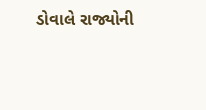ડોવાલે રાજ્યોની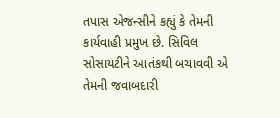તપાસ એજન્સીને કહ્યું કે તેમની કાર્યવાહી પ્રમુખ છે. સિવિલ સોસાયટીને આતંકથી બચાવવી એ તેમની જવાબદારી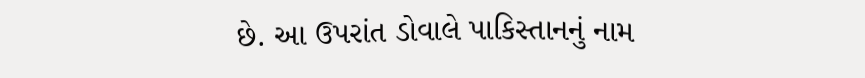છે. આ ઉપરાંત ડોવાલે પાકિસ્તાનનું નામ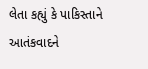લેતા કહ્યું કે પાકિસ્તાને આતંકવાદને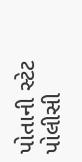પોતાની સ્ટેટ પોલીસી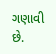ગણાવી છે.